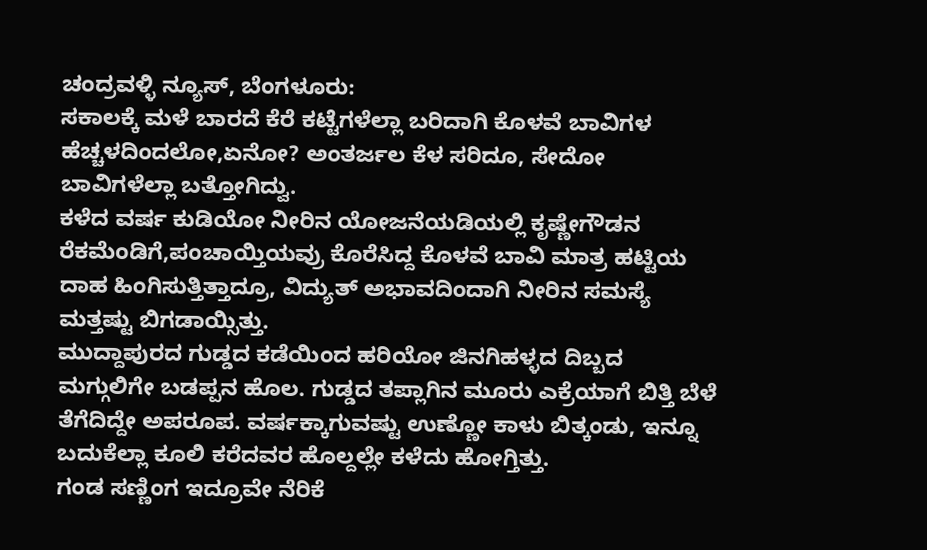ಚಂದ್ರವಳ್ಳಿ ನ್ಯೂಸ್, ಬೆಂಗಳೂರು:
ಸಕಾಲಕ್ಕೆ ಮಳೆ ಬಾರದೆ ಕೆರೆ ಕಟ್ಟೆಗಳೆಲ್ಲಾ ಬರಿದಾಗಿ ಕೊಳವೆ ಬಾವಿಗಳ ಹೆಚ್ಚಳದಿಂದಲೋ,ಏನೋ? ಅಂತರ್ಜಲ ಕೆಳ ಸರಿದೂ, ಸೇದೋ ಬಾವಿಗಳೆಲ್ಲಾ ಬತ್ತೋಗಿದ್ವು.
ಕಳೆದ ವರ್ಷ ಕುಡಿಯೋ ನೀರಿನ ಯೋಜನೆಯಡಿಯಲ್ಲಿ ಕೃಷ್ಣೇಗೌಡನ ರೆಕಮೆಂಡಿಗೆ,ಪಂಚಾಯ್ತಿಯವ್ರು ಕೊರೆಸಿದ್ದ ಕೊಳವೆ ಬಾವಿ ಮಾತ್ರ ಹಟ್ಟಿಯ ದಾಹ ಹಿಂಗಿಸುತ್ತಿತ್ತಾದ್ರೂ, ವಿದ್ಯುತ್ ಅಭಾವದಿಂದಾಗಿ ನೀರಿನ ಸಮಸ್ಯೆ ಮತ್ತಷ್ಟು ಬಿಗಡಾಯ್ಸಿತ್ತು.
ಮುದ್ದಾಪುರದ ಗುಡ್ಡದ ಕಡೆಯಿಂದ ಹರಿಯೋ ಜಿನಗಿಹಳ್ಳದ ದಿಬ್ಬದ ಮಗ್ಗುಲಿಗೇ ಬಡಪ್ಪನ ಹೊಲ. ಗುಡ್ಡದ ತಪ್ಲಾಗಿನ ಮೂರು ಎಕ್ರೆಯಾಗೆ ಬಿತ್ತಿ ಬೆಳೆ ತೆಗೆದಿದ್ದೇ ಅಪರೂಪ. ವರ್ಷಕ್ಕಾಗುವಷ್ಟು ಉಣ್ಣೋ ಕಾಳು ಬಿತ್ಕಂಡು, ಇನ್ನೂ ಬದುಕೆಲ್ಲಾ ಕೂಲಿ ಕರೆದವರ ಹೊಲ್ದಲ್ಲೇ ಕಳೆದು ಹೋಗ್ತಿತ್ತು.
ಗಂಡ ಸಣ್ಣಿಂಗ ಇದ್ರೂವೇ ನೆರಿಕೆ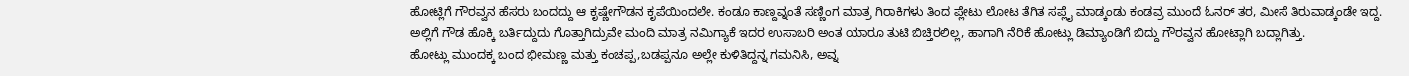ಹೋಟ್ಲಿಗೆ ಗೌರವ್ವನ ಹೆಸರು ಬಂದದ್ದು ಆ ಕೃಷ್ಣೇಗೌಡನ ಕೃಪೆಯಿಂದಲೇ. ಕಂಡೂ ಕಾಣ್ದವ್ನಂತೆ ಸಣ್ಣಿಂಗ ಮಾತ್ರ ಗಿರಾಕಿಗಳು ತಿಂದ ಪ್ಲೇಟು ಲೋಟ ತೆಗಿತ ಸಪ್ಲೈ ಮಾಡ್ಕಂಡು ಕಂಡವ್ರ ಮುಂದೆ ಓನರ್ ತರ, ಮೀಸೆ ತಿರುವಾಡ್ಕಂಡೇ ಇದ್ದ.
ಅಲ್ಲಿಗೆ ಗೌಡ ಹೊಕ್ಕಿ ಬರ್ತಿದ್ದುದು ಗೊತ್ತಾಗಿದ್ರುವೇ ಮಂದಿ ಮಾತ್ರ ನಮಿಗ್ಯಾಕೆ ಇದರ ಉಸಾಬರಿ ಅಂತ ಯಾರೂ ತುಟಿ ಬಿಚ್ತಿರಲಿಲ್ಲ, ಹಾಗಾಗಿ ನೆರಿಕೆ ಹೋಟ್ಲು ಡಿಮ್ಯಾಂಡಿಗೆ ಬಿದ್ದು ಗೌರವ್ವನ ಹೋಟ್ಲಾಗಿ ಬದ್ಲಾಗಿತ್ತು.
ಹೋಟ್ಲು ಮುಂದಕ್ಕ ಬಂದ ಭೀಮಣ್ಣ ಮತ್ತು ಕಂಚಪ್ಪ,ಬಡಪ್ಪನೂ ಅಲ್ಲೇ ಕುಳಿತಿದ್ದನ್ನ ಗಮನಿಸಿ, ಅವ್ನ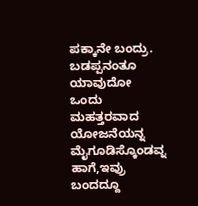ಪಕ್ಕಾನೇ ಬಂದ್ರು.
ಬಡಪ್ಪನಂತೂ ಯಾವುದೋ ಒಂದು ಮಹತ್ತರವಾದ ಯೋಜನೆಯನ್ನ ಮೈಗೂಡಿಸ್ಕೊಂಡವ್ನ ಹಾಗೆ,ಇವ್ರು ಬಂದದ್ದೂ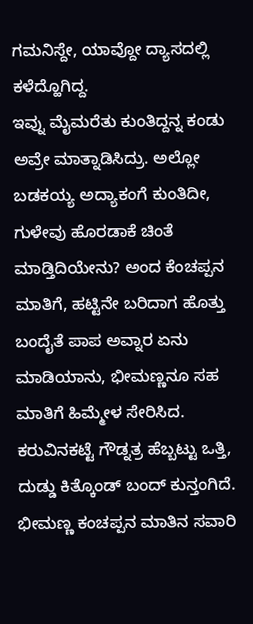ಗಮನಿಸ್ದೇ, ಯಾವ್ದೋ ದ್ಯಾಸದಲ್ಲಿ ಕಳೆದ್ಹೊಗಿದ್ದ.
ಇವ್ನು ಮೈಮರೆತು ಕುಂತಿದ್ದನ್ನ ಕಂಡು ಅವ್ರೇ ಮಾತ್ನಾಡಿಸಿದ್ರು. ಅಲ್ಲೋ ಬಡಕಯ್ಯ ಅದ್ಯಾಕಂಗೆ ಕುಂತಿದೀ, ಗುಳೇವು ಹೊರಡಾಕೆ ಚಿಂತೆ ಮಾಡ್ತಿದಿಯೇನು? ಅಂದ ಕೆಂಚಪ್ಪನ ಮಾತಿಗೆ, ಹಟ್ಟಿನೇ ಬರಿದಾಗ ಹೊತ್ತು ಬಂದೈತೆ ಪಾಪ ಅವ್ನಾರ ಏನು ಮಾಡಿಯಾನು, ಭೀಮಣ್ಣನೂ ಸಹ ಮಾತಿಗೆ ಹಿಮ್ಮೇಳ ಸೇರಿಸಿದ.
ಕರುವಿನಕಟ್ಟೆ ಗೌಡ್ನತ್ರ ಹೆಬ್ಬಟ್ಟು ಒತ್ತಿ, ದುಡ್ಡು ಕಿತ್ಕೊಂಡ್ ಬಂದ್ ಕುನ್ತಂಗಿದೆ. ಭೀಮಣ್ಣ ಕಂಚಪ್ಪನ ಮಾತಿನ ಸವಾರಿ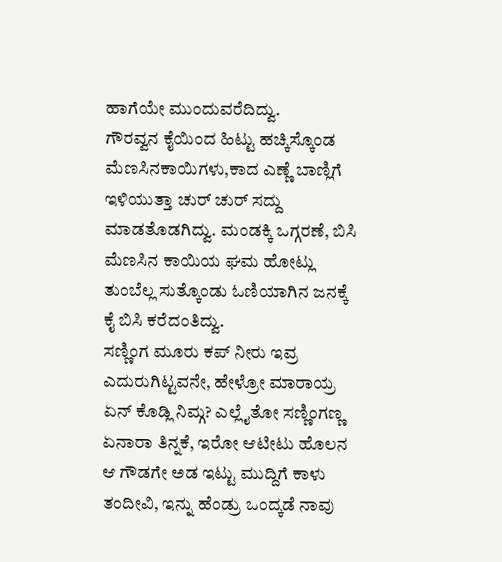ಹಾಗೆಯೇ ಮುಂದುವರೆದಿದ್ವು.
ಗೌರವ್ವನ ಕೈಯಿಂದ ಹಿಟ್ಟು ಹಚ್ಕಿಸ್ಕೊಂಡ ಮೆಣಸಿನಕಾಯಿಗಳು,ಕಾದ ಎಣ್ಣೆ ಬಾಣ್ಲಿಗೆ ಇಳಿಯುತ್ತಾ ಚುರ್ ಚುರ್ ಸದ್ದು ಮಾಡತೊಡಗಿದ್ವು. ಮಂಡಕ್ಕಿ ಒಗ್ಗರಣೆ, ಬಿಸಿ ಮೆಣಸಿನ ಕಾಯಿಯ ಘಮ ಹೋಟ್ಲು ತುಂಬೆಲ್ಲ ಸುತ್ಕೊಂಡು ಓಣಿಯಾಗಿನ ಜನಕ್ಕೆ ಕೈ ಬಿಸಿ ಕರೆದಂತಿದ್ವು.
ಸಣ್ಣಿಂಗ ಮೂರು ಕಪ್ ನೀರು ಇವ್ರ ಎದುರುಗಿಟ್ಟವನೇ, ಹೇಳ್ರೋ ಮಾರಾಯ್ರ ಏನ್ ಕೊಡ್ಲಿ ನಿಮ್ಗ? ಎಲ್ಲೈತೋ ಸಣ್ಣಿಂಗಣ್ಣ ಏನಾರಾ ತಿನ್ನಕೆ, ಇರೋ ಆಟೀಟು ಹೊಲನ ಆ ಗೌಡಗೇ ಅಡ ಇಟ್ಟು ಮುದ್ದಿಗೆ ಕಾಳು ತಂದೀವಿ, ಇನ್ನು ಹೆಂಡ್ರು ಒಂದ್ಕಡೆ ನಾವು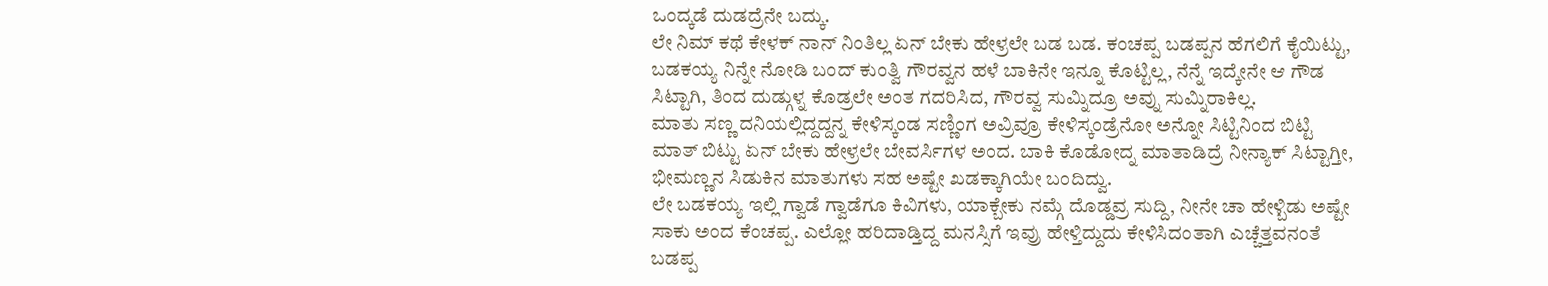ಒಂದ್ಕಡೆ ದುಡದ್ರೆನೇ ಬದ್ಕು.
ಲೇ ನಿಮ್ ಕಥೆ ಕೇಳಕ್ ನಾನ್ ನಿಂತಿಲ್ಲ ಏನ್ ಬೇಕು ಹೇಳ್ರಲೇ ಬಡ ಬಡ. ಕಂಚಪ್ಪ ಬಡಪ್ಪನ ಹೆಗಲಿಗೆ ಕೈಯಿಟ್ಟು, ಬಡಕಯ್ಯ ನಿನ್ನೇ ನೋಡಿ ಬಂದ್ ಕುಂತ್ವಿ ಗೌರವ್ವನ ಹಳೆ ಬಾಕಿನೇ ಇನ್ನೂ ಕೊಟ್ಟಿಲ್ಲ, ನೆನ್ನೆ ಇದ್ಕೇನೇ ಆ ಗೌಡ ಸಿಟ್ಟಾಗಿ, ತಿಂದ ದುಡ್ಗುಳ್ನ ಕೊಡ್ರಲೇ ಅಂತ ಗದರಿಸಿದ, ಗೌರವ್ವ ಸುಮ್ನಿದ್ರೂ ಅವ್ನು ಸುಮ್ನಿರಾಕಿಲ್ಲ.
ಮಾತು ಸಣ್ಣ ದನಿಯಲ್ಲಿದ್ದದ್ದನ್ನ ಕೇಳಿಸ್ಕಂಡ ಸಣ್ಣಿಂಗ ಅವ್ರಿವ್ರೂ ಕೇಳಿಸ್ಕಂಡ್ರೆನೋ ಅನ್ನೋ ಸಿಟ್ಟಿನಿಂದ ಬಿಟ್ಟಿ ಮಾತ್ ಬಿಟ್ಟು ಏನ್ ಬೇಕು ಹೇಳ್ರಲೇ ಬೇವರ್ಸಿಗಳ ಅಂದ. ಬಾಕಿ ಕೊಡೋದ್ನ ಮಾತಾಡಿದ್ರೆ ನೀನ್ಯಾಕ್ ಸಿಟ್ಟಾಗ್ತೀ, ಭೀಮಣ್ಣನ ಸಿಡುಕಿನ ಮಾತುಗಳು ಸಹ ಅಷ್ಟೇ ಖಡಕ್ಕಾಗಿಯೇ ಬಂದಿದ್ವು.
ಲೇ ಬಡಕಯ್ಯ ಇಲ್ಲಿ ಗ್ವಾಡೆ ಗ್ವಾಡೆಗೂ ಕಿವಿಗಳು, ಯಾಕ್ಬೇಕು ನಮ್ಗೆ ದೊಡ್ಡವ್ರ ಸುದ್ದಿ, ನೀನೇ ಚಾ ಹೇಳ್ಬಿಡು ಅಷ್ಟೇ ಸಾಕು ಅಂದ ಕೆಂಚಪ್ಪ. ಎಲ್ಲೋ ಹರಿದಾಡ್ತಿದ್ದ ಮನಸ್ಸಿಗೆ ಇವ್ರು ಹೇಳ್ತಿದ್ದುದು ಕೇಳಿಸಿದಂತಾಗಿ ಎಚ್ಚೆತ್ತವನಂತೆ ಬಡಪ್ಪ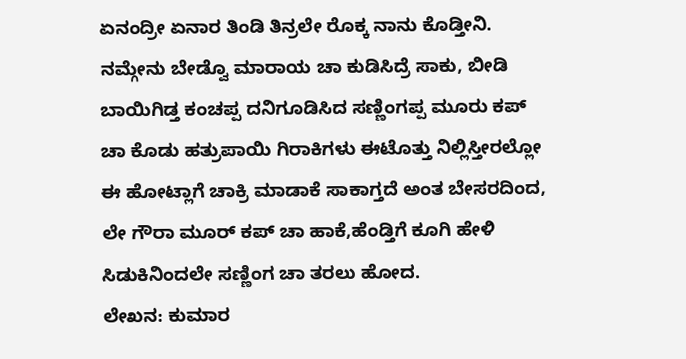ಏನಂದ್ರೀ ಏನಾರ ತಿಂಡಿ ತಿನ್ರಲೇ ರೊಕ್ಕ ನಾನು ಕೊಡ್ತೀನಿ. ನಮ್ಗೇನು ಬೇಡ್ವೊ ಮಾರಾಯ ಚಾ ಕುಡಿಸಿದ್ರೆ ಸಾಕು, ಬೀಡಿ ಬಾಯಿಗಿಡ್ತ ಕಂಚಪ್ಪ ದನಿಗೂಡಿಸಿದ ಸಣ್ಣಿಂಗಪ್ಪ ಮೂರು ಕಪ್ ಚಾ ಕೊಡು ಹತ್ರುಪಾಯಿ ಗಿರಾಕಿಗಳು ಈಟೊತ್ತು ನಿಲ್ಲಿಸ್ತೀರಲ್ಲೋ ಈ ಹೋಟ್ಲಾಗೆ ಚಾಕ್ರಿ ಮಾಡಾಕೆ ಸಾಕಾಗ್ತದೆ ಅಂತ ಬೇಸರದಿಂದ, ಲೇ ಗೌರಾ ಮೂರ್ ಕಪ್ ಚಾ ಹಾಕೆ,ಹೆಂಡ್ತಿಗೆ ಕೂಗಿ ಹೇಳಿ ಸಿಡುಕಿನಿಂದಲೇ ಸಣ್ಣಿಂಗ ಚಾ ತರಲು ಹೋದ.
ಲೇಖನ: ಕುಮಾರ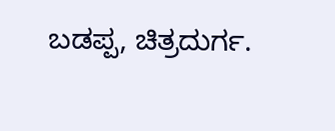ಬಡಪ್ಪ, ಚಿತ್ರದುರ್ಗ.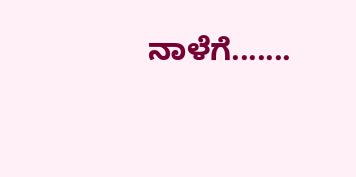ನಾಳೆಗೆ.......